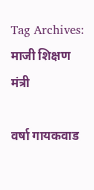Tag Archives: माजी शिक्षण मंत्री

वर्षा गायकवाड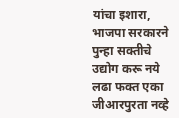यांचा इशारा, भाजपा सरकारने पुन्हा सक्तीचे उद्योग करू नये लढा फक्त एका जीआरपुरता नव्हे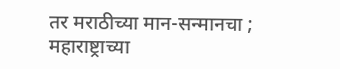तर मराठीच्या मान-सन्मानचा ; महाराष्ट्राच्या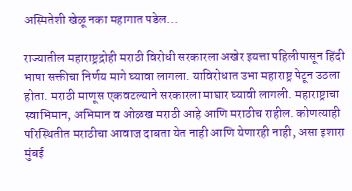अस्मितेशी खेळू नका महागात पडेल...

राज्यातील महाराष्ट्रद्रोही मराठी विरोधी सरकारला अखेर इयत्ता पहिलीपासून हिंदी भाषा सक्तीचा निर्णय मागे घ्यावा लागला. याविरोधात उभा महाराष्ट्र पेटून उठला होता. मराठी माणूस एकवटल्याने सरकारला माघार घ्यावी लागली. महाराष्ट्राचा स्वाभिमान, अभिमान व ओळख मराठी आहे आणि मराठीच राहील. कोणत्याही परिस्थितीत मराठीचा आवाज दाबता येत नाही आणि येणारही नाही, असा इशारा मुंबई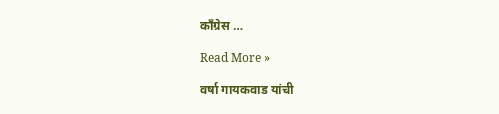काँग्रेस …

Read More »

वर्षा गायकवाड यांची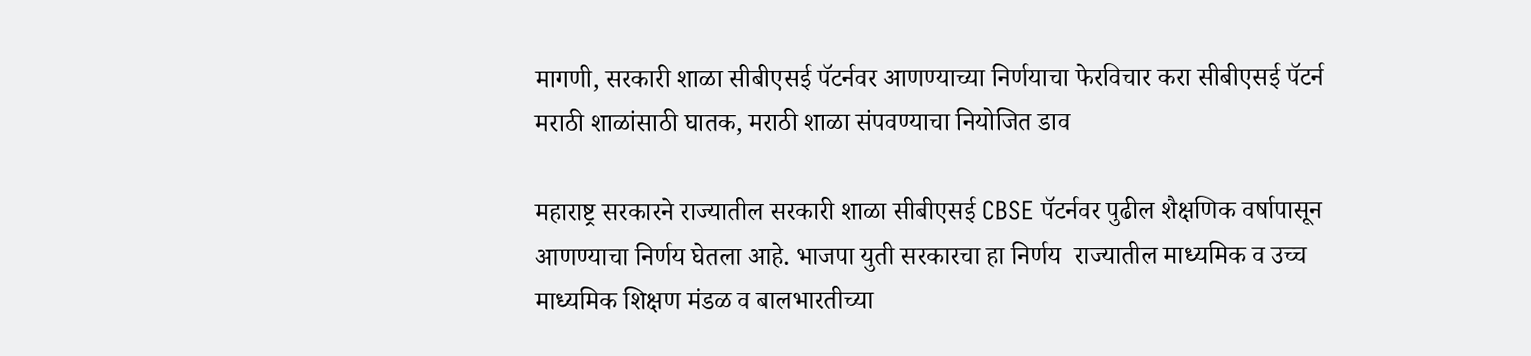मागणी, सरकारी शाळा सीबीएसई पॅटर्नवर आणण्याच्या निर्णयाचा फेरविचार करा सीबीएसई पॅटर्न मराठी शाळांसाठी घातक, मराठी शाळा संपवण्याचा नियोजित डाव

महाराष्ट्र सरकारने राज्यातील सरकारी शाळा सीबीएसई CBSE पॅटर्नवर पुढील शैक्षणिक वर्षापासून आणण्याचा निर्णय घेतला आहे. भाजपा युती सरकारचा हा निर्णय  राज्यातील माध्यमिक व उच्च माध्यमिक शिक्षण मंडळ व बालभारतीच्या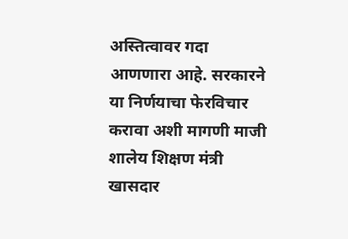अस्तित्वावर गदा आणणारा आहे. सरकारने या निर्णयाचा फेरविचार करावा अशी मागणी माजी शालेय शिक्षण मंत्री खासदार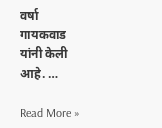वर्षा गायकवाड यांनी केली आहे. …

Read More »